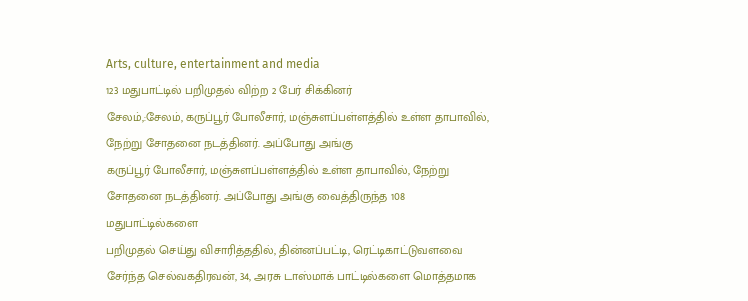Arts, culture, entertainment and media
123 மதுபாட்டில் பறிமுதல் விற்ற 2 பேர் சிக்கினர்
சேலம்,:சேலம், கருப்பூர் போலீசார், மஞ்சுளப்பள்ளத்தில் உள்ள தாபாவில், நேற்று சோதனை நடத்தினர். அப்போது அங்கு
கருப்பூர் போலீசார், மஞ்சுளப்பள்ளத்தில் உள்ள தாபாவில், நேற்று
சோதனை நடத்தினர். அப்போது அங்கு வைத்திருந்த 108 மதுபாட்டில்களை
பறிமுதல் செய்து விசாரித்ததில், தின்னப்பட்டி, ரெட்டிகாட்டுவளவை
சேர்ந்த செல்வகதிரவன், 34, அரசு டாஸ்மாக் பாட்டில்களை மொத்தமாக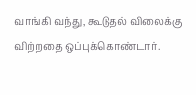வாங்கி வந்து, கூடுதல் விலைக்கு விற்றதை ஒப்புக்கொண்டார்.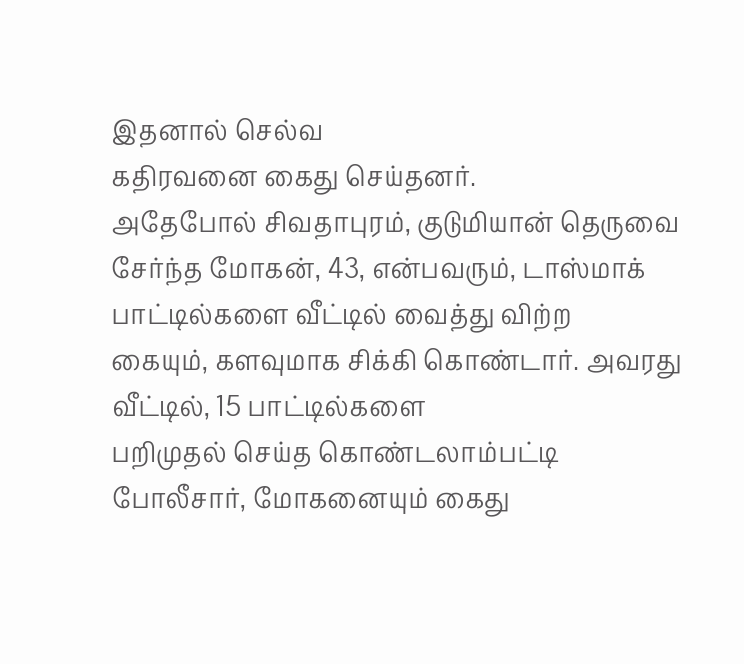இதனால் செல்வ
கதிரவனை கைது செய்தனர்.
அதேபோல் சிவதாபுரம், குடுமியான் தெருவை சேர்ந்த மோகன், 43, என்பவரும், டாஸ்மாக் பாட்டில்களை வீட்டில் வைத்து விற்ற
கையும், களவுமாக சிக்கி கொண்டார். அவரது வீட்டில், 15 பாட்டில்களை
பறிமுதல் செய்த கொண்டலாம்பட்டி போலீசார், மோகனையும் கைது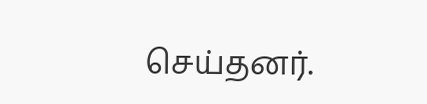செய்தனர்.